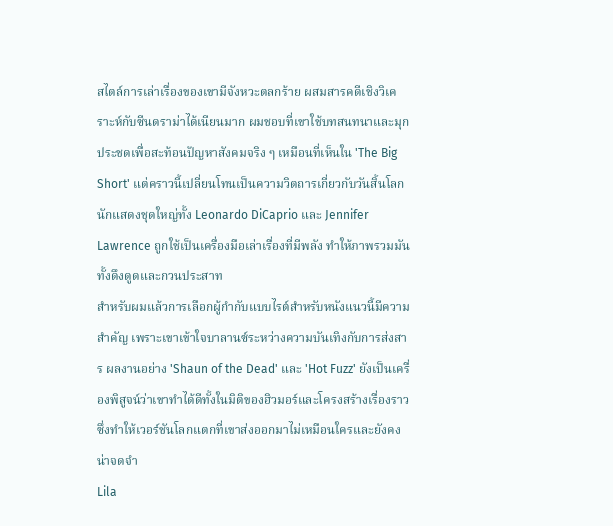สไตล์การเล่าเรื่องของเขามีจังหวะตลกร้าย ผสมสารคดีเชิงวิเคราะห์กับซีนดราม่าได้เนียนมาก ผมชอบที่เขาใช้บทสนทนาและมุกประชดเพื่อสะท้อนปัญหาสังคมจริง ๆ เหมือนที่เห็นใน 'The Big Short' แต่คราวนี้เปลี่ยนโทนเป็นความวิตถารเกี่ยวกับวันสิ้นโลก นักแสดงชุดใหญ่ทั้ง Leonardo DiCaprio และ Jennifer Lawrence ถูกใช้เป็นเครื่องมือเล่าเรื่องที่มีพลัง ทำให้ภาพรวมมันทั้งดึงดูดและกวนประสาท
สำหรับผมแล้วการเลือกผู้กำกับแบบไรต์สำหรับหนังแนวนี้มีความสำคัญ เพราะเขาเข้าใจบาลานซ์ระหว่างความบันเทิงกับการส่งสาร ผลงานอย่าง 'Shaun of the Dead' และ 'Hot Fuzz' ยังเป็นเครื่องพิสูจน์ว่าเขาทำได้ดีทั้งในมิติของฮิวมอร์และโครงสร้างเรื่องราว ซึ่งทำให้เวอร์ชันโลกแตกที่เขาส่งออกมาไม่เหมือนใครและยังคงน่าจดจำ
Lila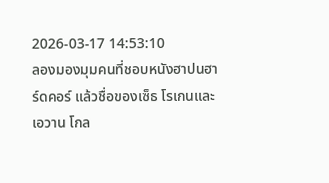2026-03-17 14:53:10
ลองมองมุมคนที่ชอบหนังฮาปนฮาร์ดคอร์ แล้วชื่อของเซ็ธ โรเกนและเอวาน โกล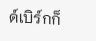ด์เบิร์กก็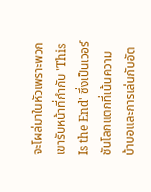จะโผล่มาในหัวเพราะพวกเขารับหน้าที่กำกับ 'This Is the End' ซึ่งเป็นเวอร์ชันโลกแตกที่เน้นความบ้าบอและการเล่นกับอัต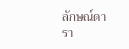ลักษณ์ดารา